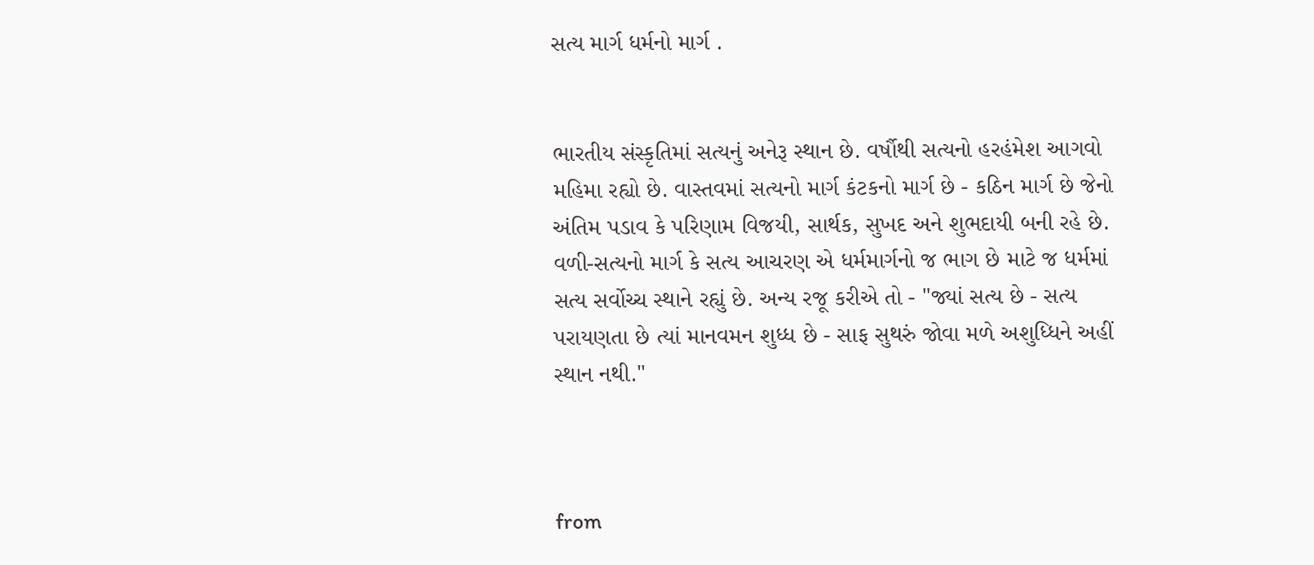સત્ય માર્ગ ધર્મનો માર્ગ .


ભારતીય સંસ્કૃતિમાં સત્યનું અનેરૂ સ્થાન છે. વર્ષૌથી સત્યનો હરહંમેશ આગવો મહિમા રહ્યો છે. વાસ્તવમાં સત્યનો માર્ગ કંટકનો માર્ગ છે - કઠિન માર્ગ છે જેનો અંતિમ પડાવ કે પરિણામ વિજયી, સાર્થક, સુખદ અને શુભદાયી બની રહે છે. વળી-સત્યનો માર્ગ કે સત્ય આચરણ એ ધર્મમાર્ગનો જ ભાગ છે માટે જ ધર્મમાં સત્ય સર્વોચ્ચ સ્થાને રહ્યું છે. અન્ય રજૂ કરીએ તો - ''જ્યાં સત્ય છે - સત્ય પરાયણતા છે ત્યાં માનવમન શુધ્ધ છે - સાફ સુથરું જોવા મળે અશુધ્ધિને અહીં સ્થાન નથી.''



from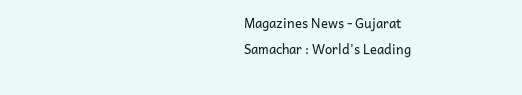Magazines News - Gujarat Samachar : World's Leading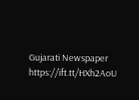Gujarati Newspaper https://ift.tt/HXh2AoU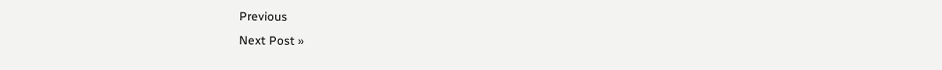Previous
Next Post »